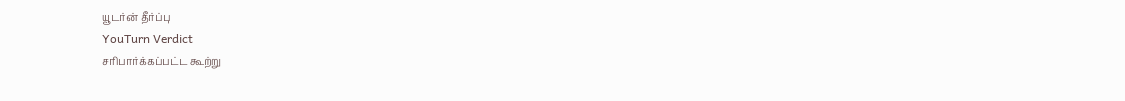யூடர்ன் தீர்ப்பு
YouTurn Verdict
சரிபார்க்கப்பட்ட கூற்று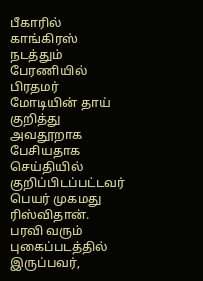பீகாரில் காங்கிரஸ் நடத்தும் பேரணியில் பிரதமர் மோடியின் தாய் குறித்து அவதூறாக பேசியதாக செய்தியில் குறிப்பிடப்பட்டவர் பெயர் முகமது ரிஸ்விதான். பரவி வரும் புகைப்படத்தில் இருப்பவர்,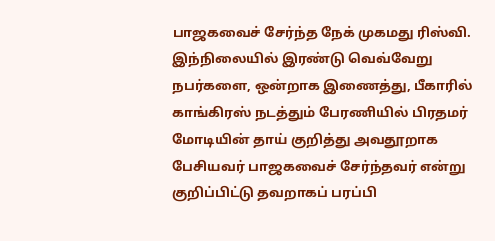பாஜகவைச் சேர்ந்த நேக் முகமது ரிஸ்வி. இந்நிலையில் இரண்டு வெவ்வேறு நபர்களை, ஒன்றாக இணைத்து, பீகாரில் காங்கிரஸ் நடத்தும் பேரணியில் பிரதமர் மோடியின் தாய் குறித்து அவதூறாக பேசியவர் பாஜகவைச் சேர்ந்தவர் என்று குறிப்பிட்டு தவறாகப் பரப்பி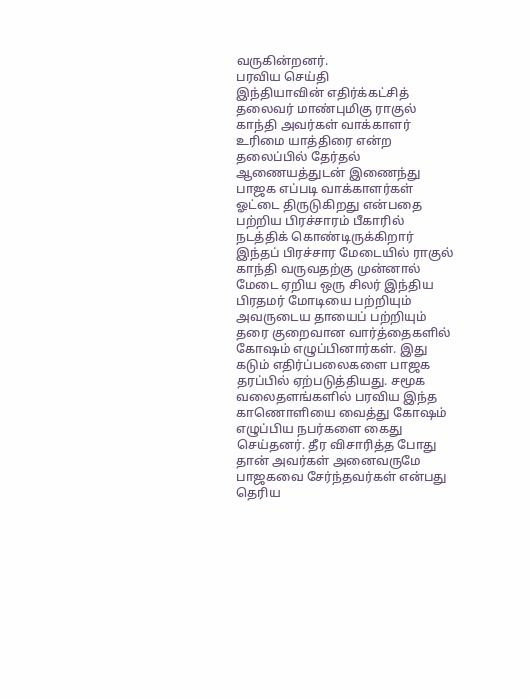வருகின்றனர்.
பரவிய செய்தி
இந்தியாவின் எதிர்க்கட்சித் தலைவர் மாண்புமிகு ராகுல் காந்தி அவர்கள் வாக்காளர் உரிமை யாத்திரை என்ற தலைப்பில் தேர்தல் ஆணையத்துடன் இணைந்து பாஜக எப்படி வாக்காளர்கள் ஓட்டை திருடுகிறது என்பதை பற்றிய பிரச்சாரம் பீகாரில் நடத்திக் கொண்டிருக்கிறார் இந்தப் பிரச்சார மேடையில் ராகுல் காந்தி வருவதற்கு முன்னால் மேடை ஏறிய ஒரு சிலர் இந்திய பிரதமர் மோடியை பற்றியும் அவருடைய தாயைப் பற்றியும் தரை குறைவான வார்த்தைகளில் கோஷம் எழுப்பினார்கள். இது கடும் எதிர்ப்பலைகளை பாஜக தரப்பில் ஏற்படுத்தியது. சமூக வலைதளங்களில் பரவிய இந்த காணொளியை வைத்து கோஷம் எழுப்பிய நபர்களை கைது செய்தனர். தீர விசாரித்த போது தான் அவர்கள் அனைவருமே பாஜகவை சேர்ந்தவர்கள் என்பது தெரிய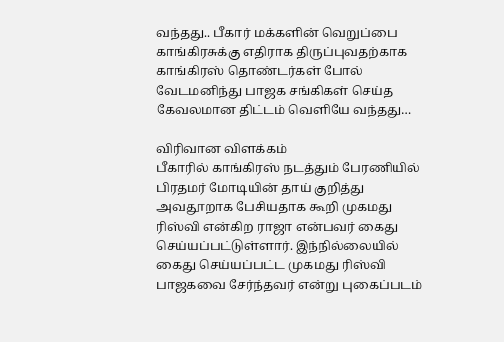வந்தது.. பீகார் மக்களின் வெறுப்பை காங்கிரசுக்கு எதிராக திருப்புவதற்காக காங்கிரஸ் தொண்டர்கள் போல் வேடமனிந்து பாஜக சங்கிகள் செய்த கேவலமான திட்டம் வெளியே வந்தது…

விரிவான விளக்கம்
பீகாரில் காங்கிரஸ் நடத்தும் பேரணியில் பிரதமர் மோடியின் தாய் குறித்து அவதூறாக பேசியதாக கூறி முகமது ரிஸ்வி என்கிற ராஜா என்பவர் கைது செய்யப்பட்டுள்ளார். இந்நில்லையில் கைது செய்யப்பட்ட முகமது ரிஸ்வி பாஜகவை சேர்ந்தவர் என்று புகைப்படம்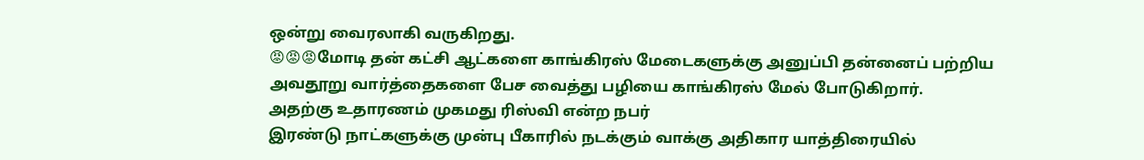ஒன்று வைரலாகி வருகிறது.
😡😡😡மோடி தன் கட்சி ஆட்களை காங்கிரஸ் மேடைகளுக்கு அனுப்பி தன்னைப் பற்றிய அவதூறு வார்த்தைகளை பேச வைத்து பழியை காங்கிரஸ் மேல் போடுகிறார்.
அதற்கு உதாரணம் முகமது ரிஸ்வி என்ற நபர்
இரண்டு நாட்களுக்கு முன்பு பீகாரில் நடக்கும் வாக்கு அதிகார யாத்திரையில்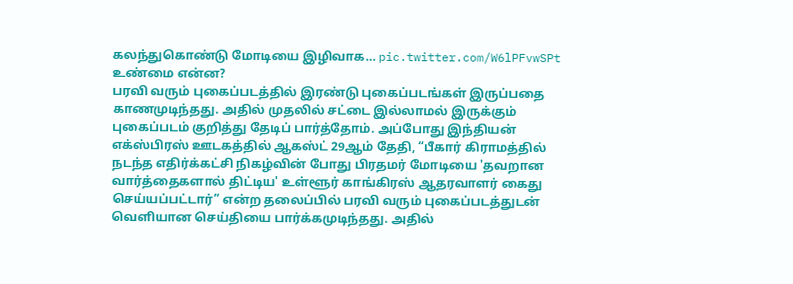கலந்துகொண்டு மோடியை இழிவாக… pic.twitter.com/W6lPFvwSPt
உண்மை என்ன?
பரவி வரும் புகைப்படத்தில் இரண்டு புகைப்படங்கள் இருப்பதை காணமுடிந்தது. அதில் முதலில் சட்டை இல்லாமல் இருக்கும் புகைப்படம் குறித்து தேடிப் பார்த்தோம். அப்போது இந்தியன் எக்ஸ்பிரஸ் ஊடகத்தில் ஆகஸ்ட் 29ஆம் தேதி, “பீகார் கிராமத்தில் நடந்த எதிர்க்கட்சி நிகழ்வின் போது பிரதமர் மோடியை 'தவறான வார்த்தைகளால் திட்டிய' உள்ளூர் காங்கிரஸ் ஆதரவாளர் கைது செய்யப்பட்டார்” என்ற தலைப்பில் பரவி வரும் புகைப்படத்துடன் வெளியான செய்தியை பார்க்கமுடிந்தது. அதில்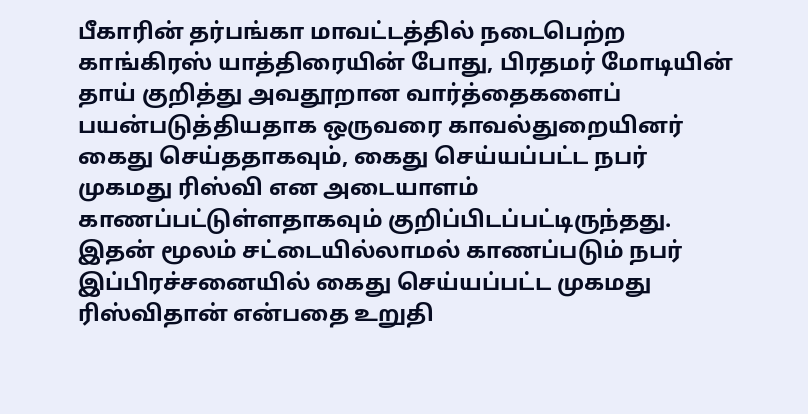பீகாரின் தர்பங்கா மாவட்டத்தில் நடைபெற்ற காங்கிரஸ் யாத்திரையின் போது, பிரதமர் மோடியின் தாய் குறித்து அவதூறான வார்த்தைகளைப் பயன்படுத்தியதாக ஒருவரை காவல்துறையினர் கைது செய்ததாகவும், கைது செய்யப்பட்ட நபர் முகமது ரிஸ்வி என அடையாளம் காணப்பட்டுள்ளதாகவும் குறிப்பிடப்பட்டிருந்தது. இதன் மூலம் சட்டையில்லாமல் காணப்படும் நபர் இப்பிரச்சனையில் கைது செய்யப்பட்ட முகமது ரிஸ்விதான் என்பதை உறுதி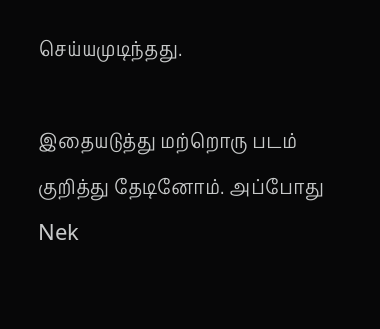செய்யமுடிந்தது.

இதையடுத்து மற்றொரு படம் குறித்து தேடினோம். அப்போது Nek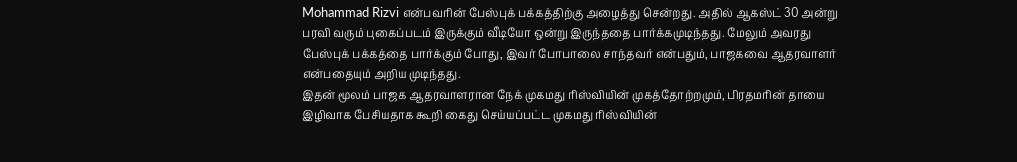Mohammad Rizvi என்பவரின் பேஸ்புக் பக்கத்திற்கு அழைத்து சென்றது. அதில் ஆகஸ்ட் 30 அன்று பரவி வரும் புகைப்படம் இருக்கும் வீடியோ ஒன்று இருந்ததை பார்க்கமுடிந்தது. மேலும் அவரது பேஸ்புக் பக்கத்தை பார்க்கும் போது, இவர் போபாலை சாந்தவர் என்பதும், பாஜகவை ஆதரவாளர் என்பதையும் அறிய முடிந்தது.
இதன் மூலம் பாஜக ஆதரவாளரான நேக் முகமது ரிஸ்வியின் முகத்தோற்றமும், பிரதமரின் தாயை இழிவாக பேசியதாக கூறி கைது செய்யப்பட்ட முகமது ரிஸ்வியின்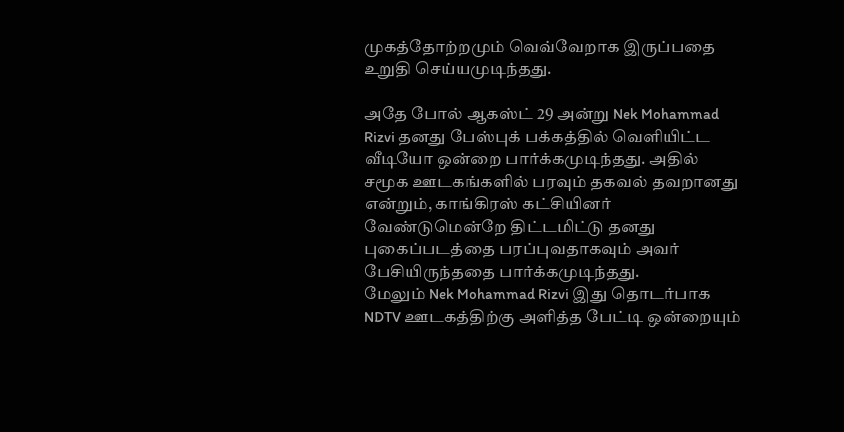முகத்தோற்றமும் வெவ்வேறாக இருப்பதை உறுதி செய்யமுடிந்தது.

அதே போல் ஆகஸ்ட் 29 அன்று Nek Mohammad Rizvi தனது பேஸ்புக் பக்கத்தில் வெளியிட்ட வீடியோ ஒன்றை பார்க்கமுடிந்தது. அதில் சமூக ஊடகங்களில் பரவும் தகவல் தவறானது என்றும், காங்கிரஸ் கட்சியினர் வேண்டுமென்றே திட்டமிட்டு தனது புகைப்படத்தை பரப்புவதாகவும் அவர் பேசியிருந்ததை பார்க்கமுடிந்தது.
மேலும் Nek Mohammad Rizvi இது தொடர்பாக NDTV ஊடகத்திற்கு அளித்த பேட்டி ஒன்றையும்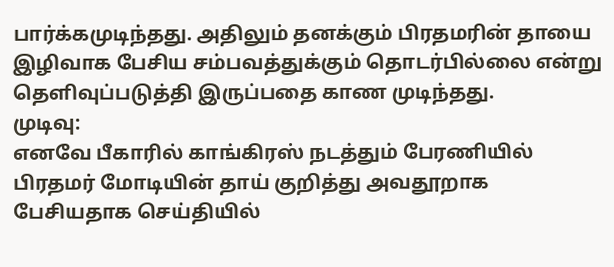பார்க்கமுடிந்தது. அதிலும் தனக்கும் பிரதமரின் தாயை இழிவாக பேசிய சம்பவத்துக்கும் தொடர்பில்லை என்று தெளிவுப்படுத்தி இருப்பதை காண முடிந்தது.
முடிவு:
எனவே பீகாரில் காங்கிரஸ் நடத்தும் பேரணியில் பிரதமர் மோடியின் தாய் குறித்து அவதூறாக பேசியதாக செய்தியில்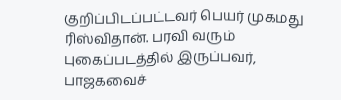குறிப்பிடப்பட்டவர் பெயர் முகமது ரிஸ்விதான். பரவி வரும் புகைப்படத்தில் இருப்பவர், பாஜகவைச்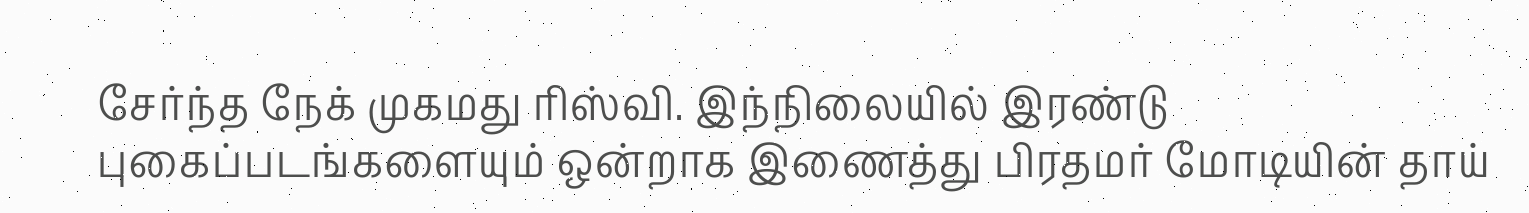சேர்ந்த நேக் முகமது ரிஸ்வி. இந்நிலையில் இரண்டு புகைப்படங்களையும் ஒன்றாக இணைத்து பிரதமர் மோடியின் தாய்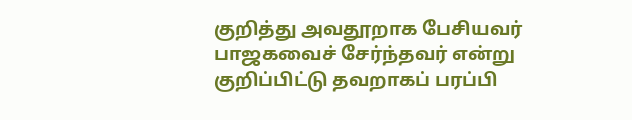குறித்து அவதூறாக பேசியவர் பாஜகவைச் சேர்ந்தவர் என்று குறிப்பிட்டு தவறாகப் பரப்பி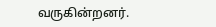வருகின்றனர்.